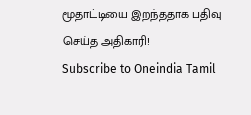மூதாட்டியை இறந்ததாக பதிவு செய்த அதிகாரி!
Subscribe to Oneindia Tamil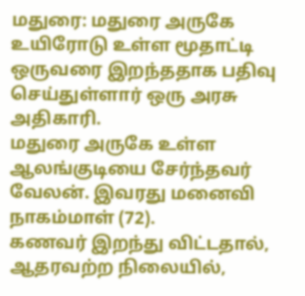மதுரை: மதுரை அருகே உயிரோடு உள்ள மூதாட்டி ஒருவரை இறந்ததாக பதிவு செய்துள்ளார் ஒரு அரசு அதிகாரி.
மதுரை அருகே உள்ள ஆலங்குடியை சேர்ந்தவர் வேலன். இவரது மனைவி நாகம்மாள் (72).
கணவர் இறந்து விட்டதால், ஆதரவற்ற நிலையில்,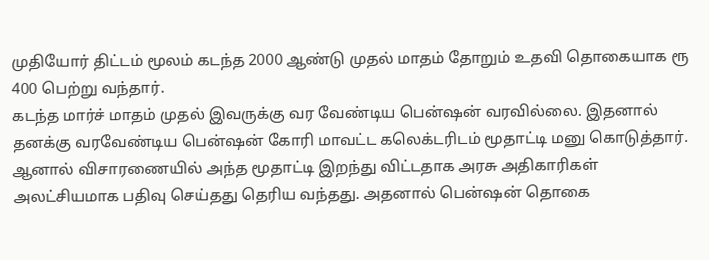முதியோர் திட்டம் மூலம் கடந்த 2000 ஆண்டு முதல் மாதம் தோறும் உதவி தொகையாக ரூ 400 பெற்று வந்தார்.
கடந்த மார்ச் மாதம் முதல் இவருக்கு வர வேண்டிய பென்ஷன் வரவில்லை. இதனால் தனக்கு வரவேண்டிய பென்ஷன் கோரி மாவட்ட கலெக்டரிடம் மூதாட்டி மனு கொடுத்தார்.
ஆனால் விசாரணையில் அந்த மூதாட்டி இறந்து விட்டதாக அரசு அதிகாரிகள் அலட்சியமாக பதிவு செய்தது தெரிய வந்தது. அதனால் பென்ஷன் தொகை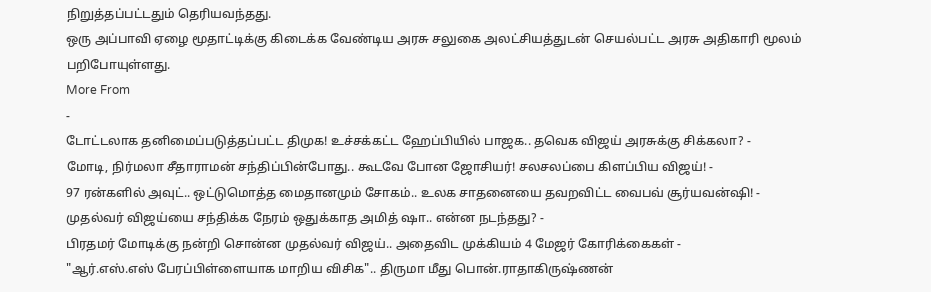நிறுத்தப்பட்டதும் தெரியவந்தது.
ஒரு அப்பாவி ஏழை மூதாட்டிக்கு கிடைக்க வேண்டிய அரசு சலுகை அலட்சியத்துடன் செயல்பட்ட அரசு அதிகாரி மூலம் பறிபோயுள்ளது.
More From
-
டோட்டலாக தனிமைப்படுத்தப்பட்ட திமுக! உச்சக்கட்ட ஹேப்பியில் பாஜக.. தவெக விஜய் அரசுக்கு சிக்கலா? -
மோடி, நிர்மலா சீதாராமன் சந்திப்பின்போது.. கூடவே போன ஜோசியர்! சலசலப்பை கிளப்பிய விஜய்! -
97 ரன்களில் அவுட்.. ஒட்டுமொத்த மைதானமும் சோகம்.. உலக சாதனையை தவறவிட்ட வைபவ் சூர்யவன்ஷி! -
முதல்வர் விஜய்யை சந்திக்க நேரம் ஒதுக்காத அமித் ஷா.. என்ன நடந்தது? -
பிரதமர் மோடிக்கு நன்றி சொன்ன முதல்வர் விஜய்.. அதைவிட முக்கியம் 4 மேஜர் கோரிக்கைகள் -
"ஆர்.எஸ்.எஸ் பேரப்பிள்ளையாக மாறிய விசிக".. திருமா மீது பொன்.ராதாகிருஷ்ணன்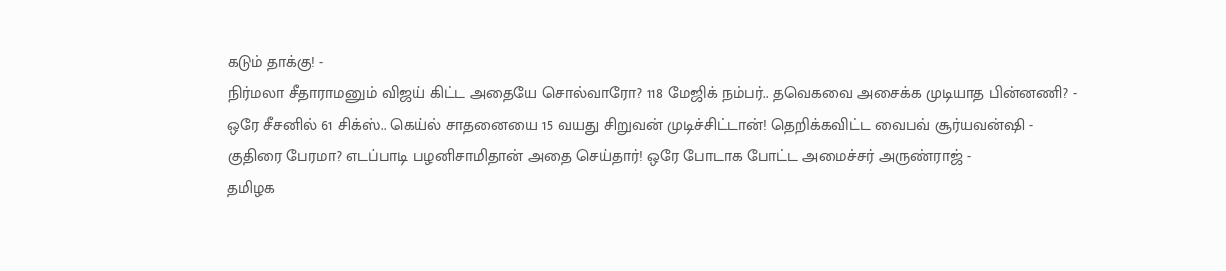கடும் தாக்கு! -
நிர்மலா சீதாராமனும் விஜய் கிட்ட அதையே சொல்வாரோ? 118 மேஜிக் நம்பர்.. தவெகவை அசைக்க முடியாத பின்னணி? -
ஒரே சீசனில் 61 சிக்ஸ்.. கெய்ல் சாதனையை 15 வயது சிறுவன் முடிச்சிட்டான்! தெறிக்கவிட்ட வைபவ் சூர்யவன்ஷி -
குதிரை பேரமா? எடப்பாடி பழனிசாமிதான் அதை செய்தார்! ஒரே போடாக போட்ட அமைச்சர் அருண்ராஜ் -
தமிழக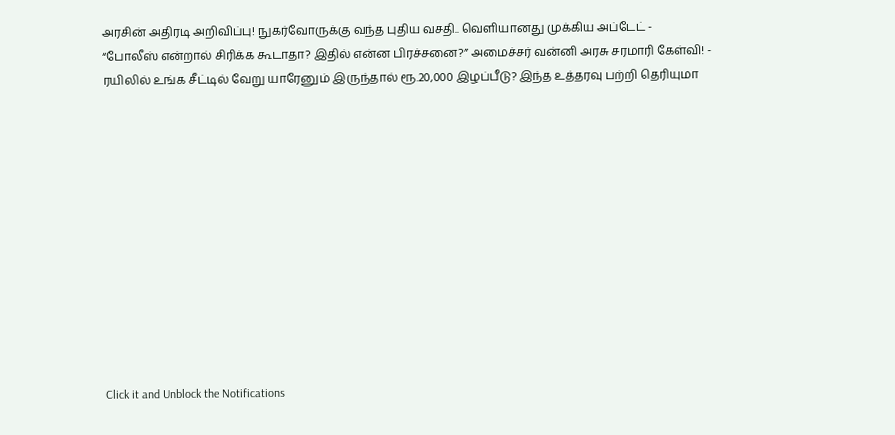அரசின் அதிரடி அறிவிப்பு! நுகர்வோருக்கு வந்த புதிய வசதி.. வெளியானது முக்கிய அப்டேட் -
“போலீஸ் என்றால் சிரிக்க கூடாதா? இதில் என்ன பிரச்சனை?” அமைச்சர் வன்னி அரசு சரமாரி கேள்வி! -
ரயிலில் உங்க சீட்டில் வேறு யாரேனும் இருந்தால் ரூ.20,000 இழப்பீடு? இந்த உத்தரவு பற்றி தெரியுமா












Click it and Unblock the Notifications